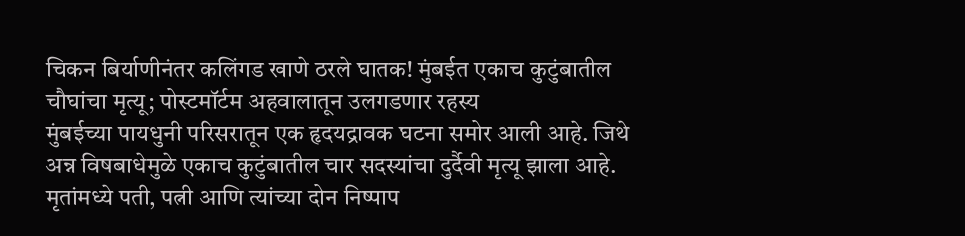चिकन बिर्याणीनंतर कलिंगड खाणे ठरले घातक! मुंबईत एकाच कुटुंबातील चौघांचा मृत्यू; पोस्टमॉर्टम अहवालातून उलगडणार रहस्य
मुंबईच्या पायधुनी परिसरातून एक हृदयद्रावक घटना समोर आली आहे. जिथे अन्न विषबाधेमुळे एकाच कुटुंबातील चार सदस्यांचा दुर्दैवी मृत्यू झाला आहे. मृतांमध्ये पती, पत्नी आणि त्यांच्या दोन निष्पाप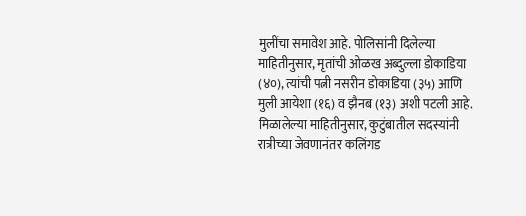मुलींचा समावेश आहे. पोलिसांनी दिलेल्या माहितीनुसार, मृतांची ओळख अब्दुल्ला डोकाडिया (४०), त्यांची पत्नी नसरीन डोकाडिया (३५) आणि मुली आयेशा (१६) व झैनब (१३) अशी पटली आहे.
मिळालेल्या माहितीनुसार, कुटुंबातील सदस्यांनी रात्रीच्या जेवणानंतर कलिंगड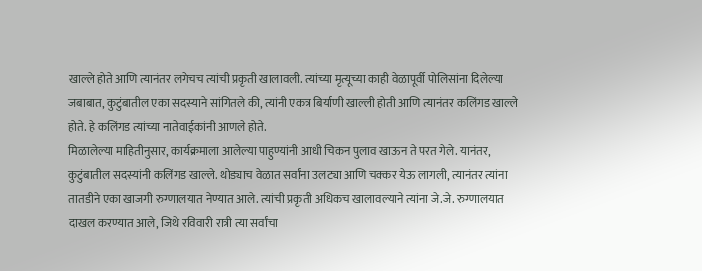खाल्ले होते आणि त्यानंतर लगेचच त्यांची प्रकृती खालावली. त्यांच्या मृत्यूच्या काही वेळापूर्वी पोलिसांना दिलेल्या जबाबात, कुटुंबातील एका सदस्याने सांगितले की, त्यांनी एकत्र बिर्याणी खाल्ली होती आणि त्यानंतर कलिंगड खाल्ले होते. हे कलिंगड त्यांच्या नातेवाईकांनी आणले होते.
मिळालेल्या माहितीनुसार, कार्यक्रमाला आलेल्या पाहुण्यांनी आधी चिकन पुलाव खाऊन ते परत गेले. यानंतर, कुटुंबातील सदस्यांनी कलिंगड खाल्ले. थोड्याच वेळात सर्वांना उलट्या आणि चक्कर येऊ लागली, त्यानंतर त्यांना तातडीने एका खाजगी रुग्णालयात नेण्यात आले. त्यांची प्रकृती अधिकच खालावल्याने त्यांना जे.जे. रुग्णालयात दाखल करण्यात आले, जिथे रविवारी रात्री त्या सर्वांचा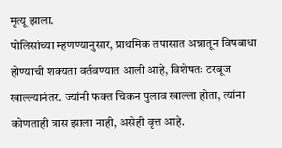मृत्यू झाला.
पोलिसांच्या म्हणण्यानुसार, प्राथमिक तपासात अन्नातून विषबाधा होण्याची शक्यता वर्तवण्यात आली आहे, विशेषतः टरबूज खाल्ल्यानंतर. ज्यांनी फक्त चिकन पुलाव खाल्ला होता, त्यांना कोणताही त्रास झाला नाही, असेही वृत्त आहे.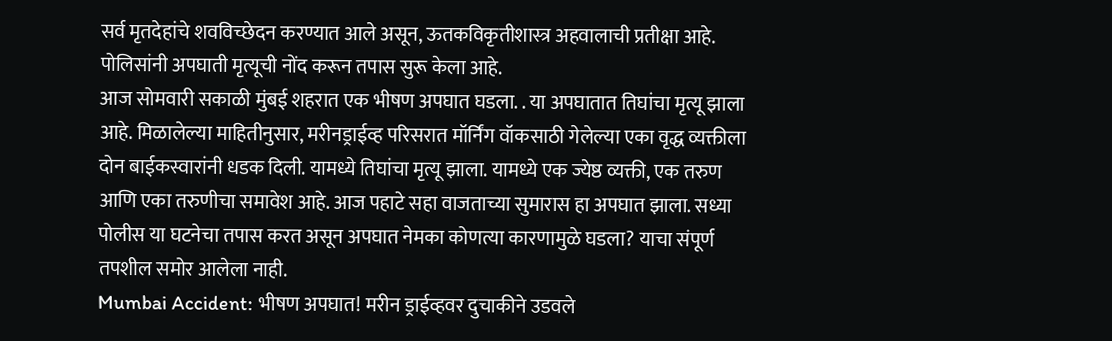सर्व मृतदेहांचे शवविच्छेदन करण्यात आले असून, ऊतकविकृतीशास्त्र अहवालाची प्रतीक्षा आहे. पोलिसांनी अपघाती मृत्यूची नोंद करून तपास सुरू केला आहे.
आज सोमवारी सकाळी मुंबई शहरात एक भीषण अपघात घडला. . या अपघातात तिघांचा मृत्यू झाला आहे. मिळालेल्या माहितीनुसार, मरीनड्राईव्ह परिसरात मॉर्निंग वॉकसाठी गेलेल्या एका वृद्ध व्यक्तीला दोन बाईकस्वारांनी धडक दिली. यामध्ये तिघांचा मृत्यू झाला. यामध्ये एक ज्येष्ठ व्यक्ती, एक तरुण आणि एका तरुणीचा समावेश आहे. आज पहाटे सहा वाजताच्या सुमारास हा अपघात झाला. सध्या पोलीस या घटनेचा तपास करत असून अपघात नेमका कोणत्या कारणामुळे घडला? याचा संपूर्ण तपशील समोर आलेला नाही.
Mumbai Accident: भीषण अपघात! मरीन ड्राईव्हवर दुचाकीने उडवले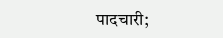पादचारी;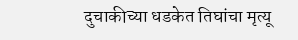दुचाकीच्या धडकेत तिघांचा मृत्यू